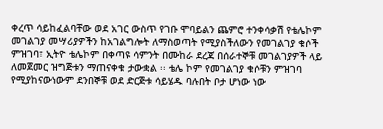ቀረጥ ሳይከፈልባቸው ወደ አገር ውስጥ የገቡ ሞባይልን ጨምሮ ተንቀሳቃሽ የቴሌኮም መገልገያ መሣሪያዎችን ከአገልግሎት ለማስወጣት የሚያስችለውን የመገልገያ ቁሶች ምዝገባ፣ ኢትዮ ቴሌኮም በቀጣዩ ሳምንት በሙከራ ደረጃ በሰራተኞቹ መገልገያዎች ላይ ለመጀመር ዝግጅቱን ማጠናቀቁ ታውቋል ፡፡ ቴሌ ኮም የመገልገያ ቁሶቹን ምዝገባ የሚያከናውነውም ደንበኞቹ ወደ ድርጅቱ ሳይሄዱ ባሉበት ቦታ ሆነው ነው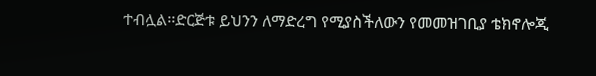ተብሏል፡፡ድርጅቱ ይህንን ለማድረግ የሚያስችለውን የመመዝገቢያ ቴክኖሎጂ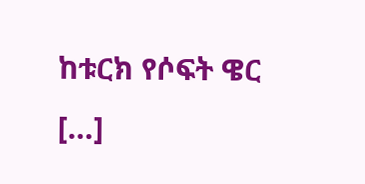ከቱርክ የሶፍት ዌር […]